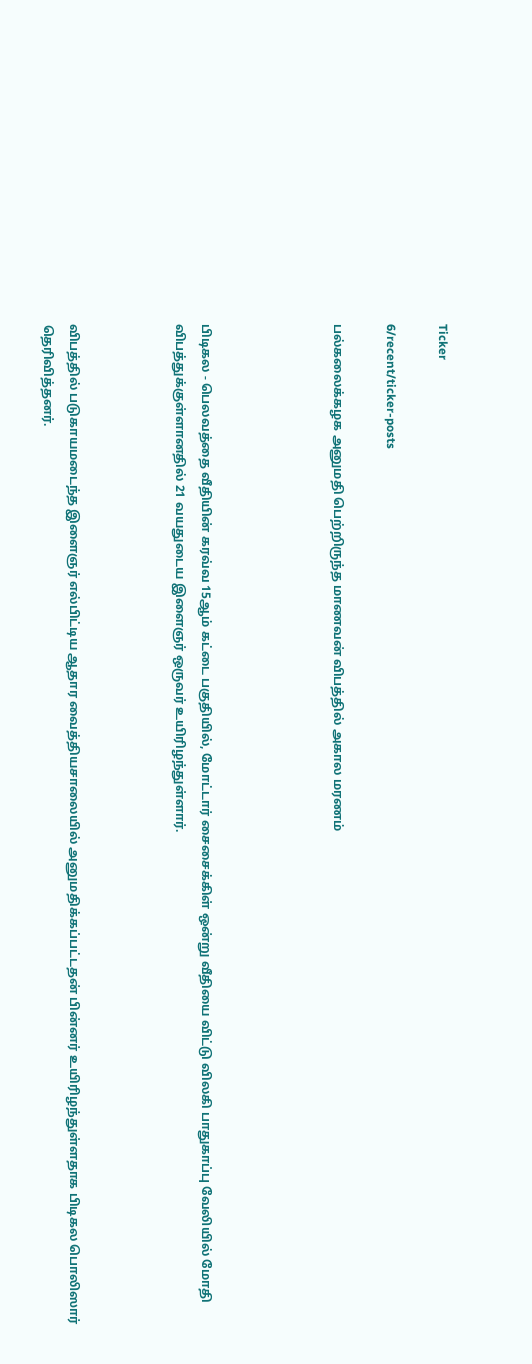Ticker

6/recent/ticker-posts

பல்கலைக்கழக அனுமதி பெற்றிருந்த மாணவன் விபத்தில் அகால மரணம்




பிடிகல - பெலவத்தை வீதியின் கரவ்வ 15ஆம் கட்டை பகுதியில், மோட்டார் சைசைக்கிள் ஒன்று வீதியை விட்டு விலகி பாதுகாப்பு வேலியில் மோதி விபத்துக்குள்ளானதில் 21 வயதுடைய இளைஞர் ஒருவர் உயிரிழந்துள்ளார்.



விபத்தில் படுகாயமடைந்த இளைஞர் எல்பிட்டிய ஆதார வைத்தியசாலையில் அனுமதிக்கப்பட்டதன் பின்னர் உயிரிழந்துள்ளதாக பிடிகல பொலிஸார் தெரிவித்தனர்.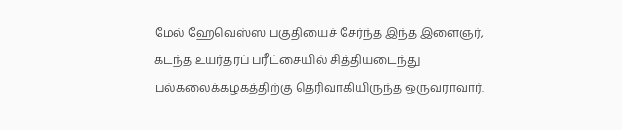மேல் ஹேவெஸ்ஸ பகுதியைச் சேர்ந்த இந்த இளைஞர், கடந்த உயர்தரப் பரீட்சையில் சித்தியடைந்து பல்கலைக்கழகத்திற்கு தெரிவாகியிருந்த ஒருவராவார்.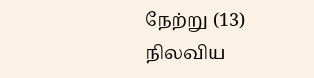நேற்று (13) நிலவிய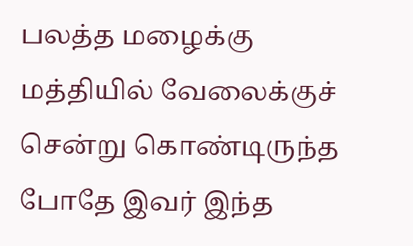பலத்த மழைக்கு மத்தியில் வேலைக்குச் சென்று கொண்டிருந்த போதே இவர் இந்த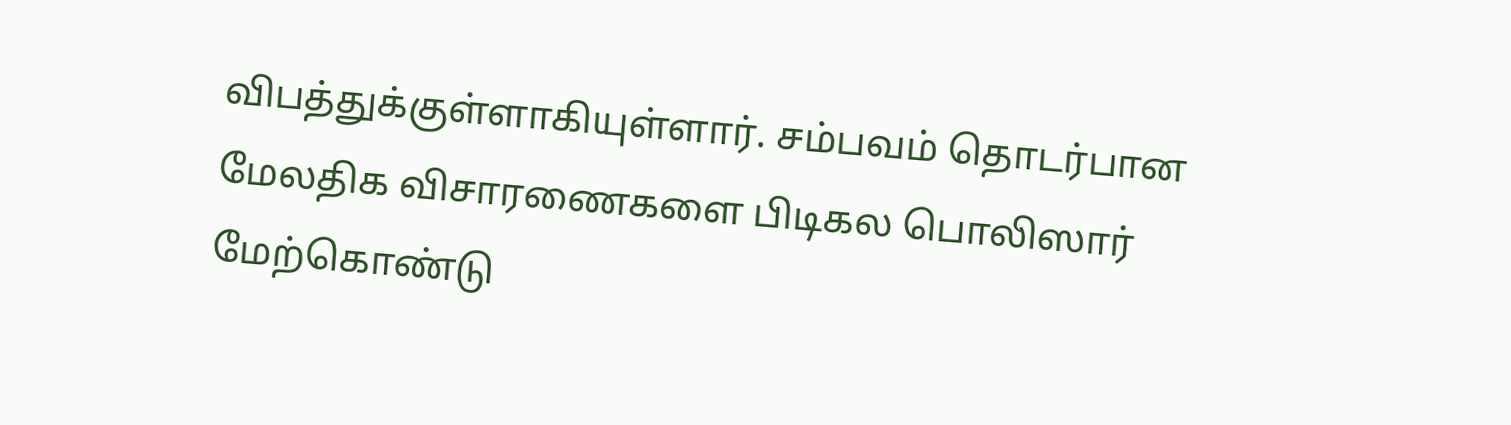விபத்துக்குள்ளாகியுள்ளார். சம்பவம் தொடர்பான மேலதிக விசாரணைகளை பிடிகல பொலிஸார் மேற்கொண்டு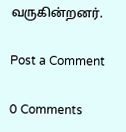வருகின்றனர்.

Post a Comment

0 Comments